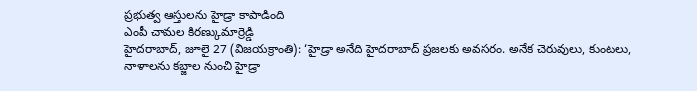ప్రభుత్వ ఆస్తులను హైడ్రా కాపాడింది
ఎంపీ చామల కిరణ్కుమార్రెడ్డి
హైదరాబాద్, జూలై 27 (విజయక్రాంతి): ‘హైడ్రా అనేది హైదరాబాద్ ప్రజలకు అవసరం. అనేక చెరువులు, కుంటలు, నాళాలను కబ్జాల నుంచి హైడ్రా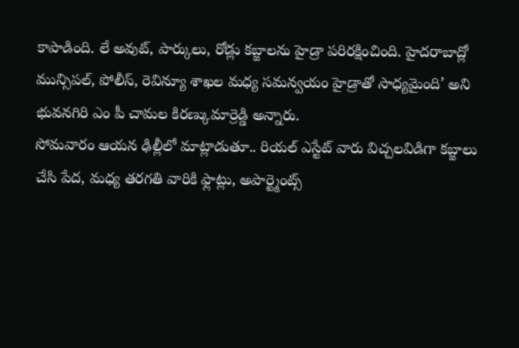కాపాడింది. లే అవుట్, పార్కులు, రోడ్లు కబ్జాలను హైడ్రా పరిరక్షించింది. హైదరాబాద్లో మున్సిపల్, పోలీస్, రెవిన్యూ శాఖల మధ్య సమన్వయం హైడ్రాతో సాధ్యమైంది’ అని భువనగిరి ఎం పీ చామల కిరణ్కుమార్రెడ్డి అన్నారు.
సోమవారం ఆయన ఢిల్లీలో మాట్లాడుతూ.. రియల్ ఎస్టేట్ వారు విచ్చలవిడిగా కబ్జాలు చేసి పేద, మధ్య తరగతి వారికి ఫ్లాట్లు, అపార్ట్మెంట్స్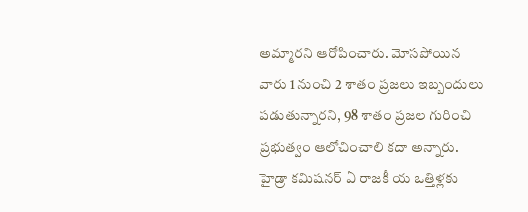అమ్మారని ఆరోపించారు. మోసపోయిన వారు 1 నుంచి 2 శాతం ప్రజలు ఇబ్బందులు పడుతున్నారని, 98 శాతం ప్రజల గురించి ప్రభుత్వం ఆలోచించాలి కదా అన్నారు. హైడ్రా కమిషనర్ ఏ రాజకీ య ఒత్తిళ్లకు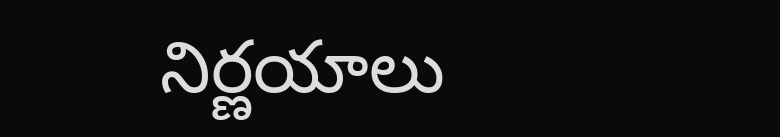నిర్ణయాలు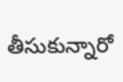తీసుకున్నారో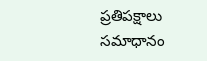ప్రతిపక్షాలు సమాధానం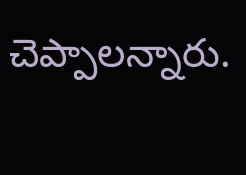చెప్పాలన్నారు.